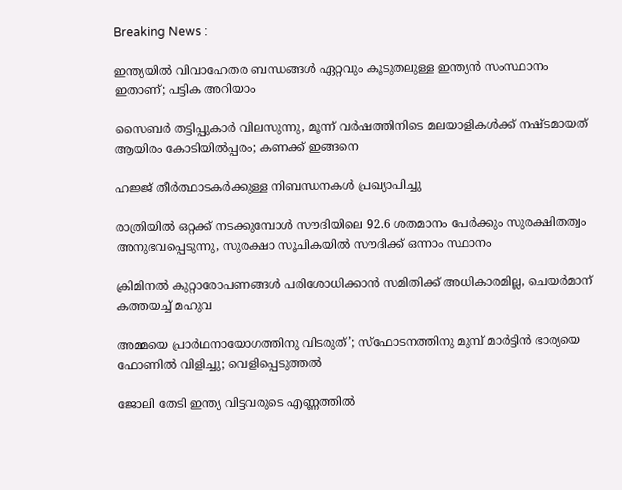Breaking News :

ഇന്ത്യയില്‍ വിവാഹേതര ബന്ധങ്ങള്‍ ഏറ്റവും കൂടുതലുള്ള ഇന്ത്യന്‍ സംസ്ഥാനം ഇതാണ്; പട്ടിക അറിയാം

സൈബര്‍ തട്ടിപ്പുകാര്‍ വിലസുന്നു, മൂന്ന് വര്‍ഷത്തിനിടെ മലയാളികള്‍ക്ക് നഷ്ടമായത് ആയിരം കോടിയില്‍പ്പരം; കണക്ക് ഇങ്ങനെ

ഹജ്ജ് തീർത്ഥാടകർക്കുള്ള നിബന്ധനകൾ പ്രഖ്യാപിച്ചു

രാത്രിയിൽ ഒറ്റക്ക് നടക്കുമ്പോൾ സൗദിയിലെ 92.6 ശതമാനം പേർക്കും സുരക്ഷിതത്വം അനുഭവപ്പെടുന്നു, സുരക്ഷാ സൂചികയിൽ സൗദിക്ക് ഒന്നാം സ്ഥാനം

ക്രിമിനല്‍ കുറ്റാരോപണങ്ങള്‍ പരിശോധിക്കാന്‍ സമിതിക്ക്‌ അധികാരമില്ല, ചെയര്‍മാന്‌ കത്തയച്ച് മഹുവ

അമ്മയെ പ്രാര്‍ഥനായോഗത്തിനു വിടരുത്’; സ്‌ഫോടനത്തിനു മുമ്പ് മാര്‍ട്ടിന്‍ ഭാര്യയെ ഫോണില്‍ വിളിച്ചു; വെളിപ്പെടുത്തല്‍

ജോലി തേടി ഇന്ത്യ വിട്ടവരുടെ എണ്ണത്തിൽ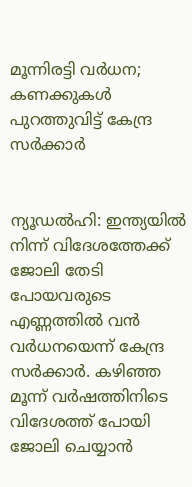മൂന്നിരട്ടി വർധന; കണക്കുകൾ പുറത്തുവിട്ട് കേന്ദ്ര സർക്കാർ


ന്യൂഡല്‍ഹി: ഇന്ത്യയില്‍ നിന്ന് വിദേശത്തേക്ക് ജോലി തേടി പോയവരുടെ എണ്ണത്തില്‍ വന്‍ വര്‍ധനയെന്ന് കേന്ദ്ര സര്‍ക്കാര്‍. കഴിഞ്ഞ മൂന്ന് വര്‍ഷത്തിനിടെ വിദേശത്ത് പോയി ജോലി ചെയ്യാന്‍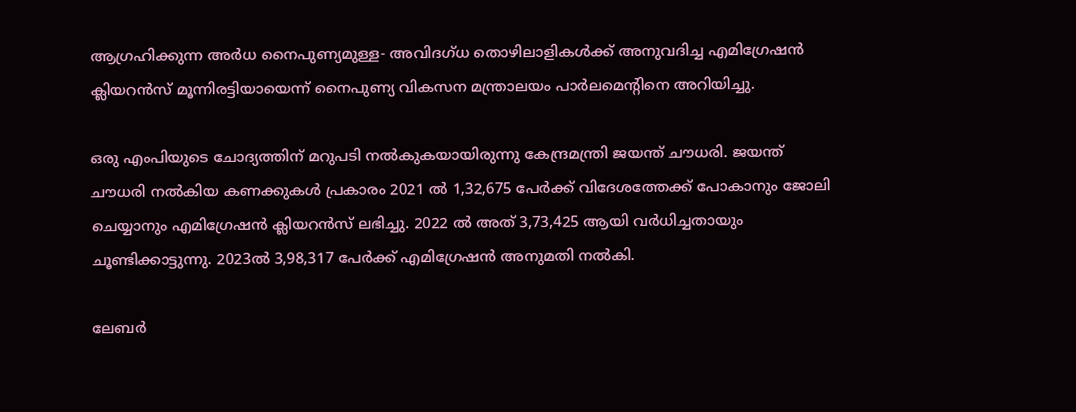ആഗ്രഹിക്കുന്ന അര്‍ധ നൈപുണ്യമുള്ള- അവിദഗ്ധ തൊഴിലാളികള്‍ക്ക് അനുവദിച്ച എമിഗ്രേഷന്‍ ക്ലിയറന്‍സ് മൂന്നിരട്ടിയായെന്ന് നൈപുണ്യ വികസന മന്ത്രാലയം പാര്‍ലമെന്റിനെ അറിയിച്ചു.

ഒരു എംപിയുടെ ചോദ്യത്തിന് മറുപടി നല്‍കുകയായിരുന്നു കേന്ദ്രമന്ത്രി ജയന്ത് ചൗധരി. ജയന്ത് ചൗധരി നല്‍കിയ കണക്കുകള്‍ പ്രകാരം 2021 ല്‍ 1,32,675 പേര്‍ക്ക് വിദേശത്തേക്ക് പോകാനും ജോലി ചെയ്യാനും എമിഗ്രേഷന്‍ ക്ലിയറന്‍സ് ലഭിച്ചു. 2022 ല്‍ അത് 3,73,425 ആയി വര്‍ധിച്ചതായും ചൂണ്ടിക്കാട്ടുന്നു. 2023ല്‍ 3,98,317 പേര്‍ക്ക് എമിഗ്രേഷന്‍ അനുമതി നല്‍കി.

ലേബര്‍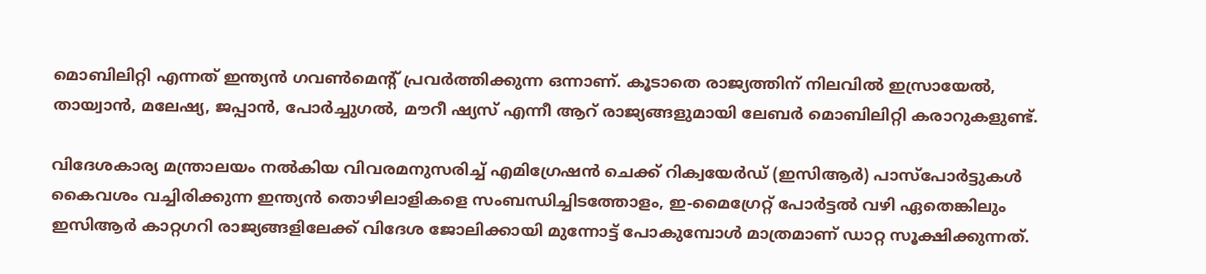മൊബിലിറ്റി എന്നത് ഇന്ത്യന്‍ ഗവണ്‍മെന്റ് പ്രവര്‍ത്തിക്കുന്ന ഒന്നാണ്. കൂടാതെ രാജ്യത്തിന് നിലവില്‍ ഇസ്രായേല്‍, തായ്വാന്‍, മലേഷ്യ, ജപ്പാന്‍, പോര്‍ച്ചുഗല്‍, മൗറീ ഷ്യസ് എന്നീ ആറ് രാജ്യങ്ങളുമായി ലേബര്‍ മൊബിലിറ്റി കരാറുകളുണ്ട്.

വിദേശകാര്യ മന്ത്രാലയം നല്‍കിയ വിവരമനുസരിച്ച് എമിഗ്രേഷന്‍ ചെക്ക് റിക്വയേര്‍ഡ് (ഇസിആര്‍) പാസ്പോര്‍ട്ടുകള്‍ കൈവശം വച്ചിരിക്കുന്ന ഇന്ത്യന്‍ തൊഴിലാളികളെ സംബന്ധിച്ചിടത്തോളം, ഇ-മൈഗ്രേറ്റ് പോര്‍ട്ടല്‍ വഴി ഏതെങ്കിലും ഇസിആര്‍ കാറ്റഗറി രാജ്യങ്ങളിലേക്ക് വിദേശ ജോലിക്കായി മുന്നോട്ട് പോകുമ്പോള്‍ മാത്രമാണ് ഡാറ്റ സൂക്ഷിക്കുന്നത്.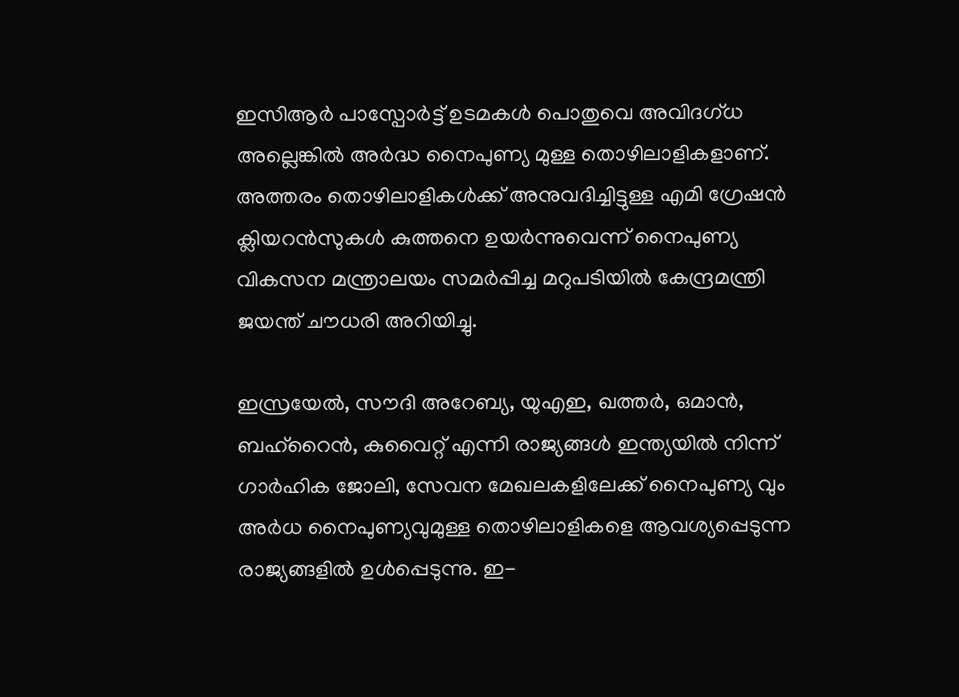ഇസിആര്‍ പാസ്പോര്‍ട്ട് ഉടമകള്‍ പൊതുവെ അവിദഗ്ധ അല്ലെങ്കില്‍ അര്‍ദ്ധ നൈപുണ്യ മുള്ള തൊഴിലാളികളാണ്. അത്തരം തൊഴിലാളികള്‍ക്ക് അനുവദിച്ചിട്ടുള്ള എമി ഗ്രേഷന്‍ ക്ലിയറന്‍സുകള്‍ കുത്തനെ ഉയര്‍ന്നുവെന്ന് നൈപുണ്യ വികസന മന്ത്രാലയം സമര്‍പ്പിച്ച മറുപടിയില്‍ കേന്ദ്രമന്ത്രി ജയന്ത് ചൗധരി അറിയിച്ചു.

ഇസ്രയേല്‍, സൗദി അറേബ്യ, യുഎഇ, ഖത്തര്‍, ഒമാന്‍, ബഹ്റൈന്‍, കുവൈറ്റ് എന്നി രാജ്യങ്ങള്‍ ഇന്ത്യയില്‍ നിന്ന് ഗാര്‍ഹിക ജോലി, സേവന മേഖലകളിലേക്ക് നൈപുണ്യ വും അര്‍ധ നൈപുണ്യവുമുള്ള തൊഴിലാളികളെ ആവശ്യപ്പെടുന്ന രാജ്യങ്ങളില്‍ ഉള്‍പ്പെടുന്നു. ഇ-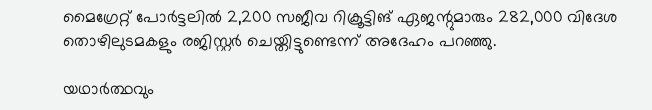മൈഗ്രേറ്റ് പോര്‍ട്ടലില്‍ 2,200 സജീവ റിക്രൂട്ടിങ് ഏജന്റുമാരും 282,000 വിദേശ തൊഴിലുടമകളും രജിസ്റ്റര്‍ ചെയ്തിട്ടുണ്ടെന്ന് അദേഹം പറഞ്ഞു.

യഥാര്‍ത്ഥവും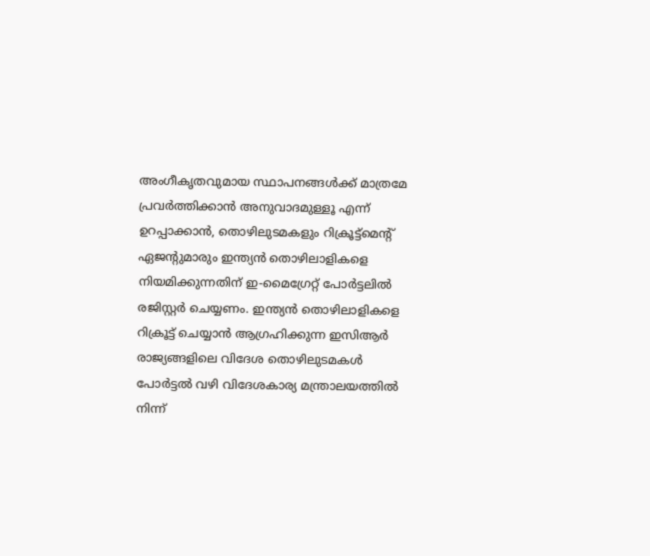അംഗീകൃതവുമായ സ്ഥാപനങ്ങള്‍ക്ക് മാത്രമേ പ്രവര്‍ത്തിക്കാന്‍ അനുവാദമുള്ളൂ എന്ന് ഉറപ്പാക്കാന്‍, തൊഴിലുടമകളും റിക്രൂട്ട്‌മെന്റ് ഏജന്റുമാരും ഇന്ത്യന്‍ തൊഴിലാളികളെ നിയമിക്കുന്നതിന് ഇ-മൈഗ്രേറ്റ് പോര്‍ട്ടലില്‍ രജിസ്റ്റര്‍ ചെയ്യണം. ഇന്ത്യന്‍ തൊഴിലാളികളെ റിക്രൂട്ട് ചെയ്യാന്‍ ആഗ്രഹിക്കുന്ന ഇസിആര്‍ രാജ്യങ്ങളിലെ വിദേശ തൊഴിലുടമകള്‍ പോര്‍ട്ടല്‍ വഴി വിദേശകാര്യ മന്ത്രാലയത്തില്‍ നിന്ന്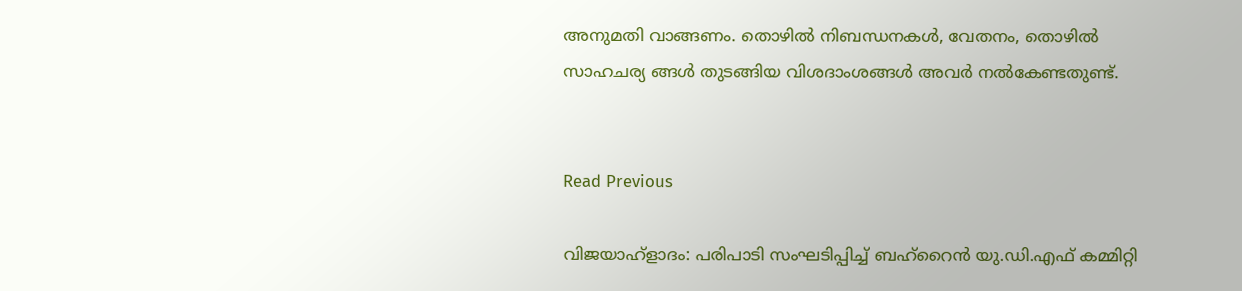അനുമതി വാങ്ങണം. തൊഴില്‍ നിബന്ധനകള്‍, വേതനം, തൊഴില്‍ സാഹചര്യ ങ്ങള്‍ തുടങ്ങിയ വിശദാംശങ്ങള്‍ അവര്‍ നല്‍കേണ്ടതുണ്ട്.


Read Previous

വിജയാഹ്ളാദം: പരിപാടി സംഘടിപ്പിച്ച് ബഹ്‌റൈൻ യു.ഡി.എഫ് കമ്മിറ്റി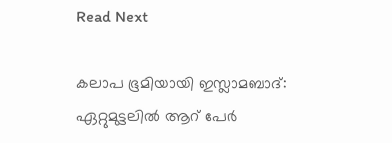Read Next

കലാപ ഭൂമിയായി ഇസ്ലാമബാദ്: ഏറ്റുമുട്ടലിൽ ആറ് പേർ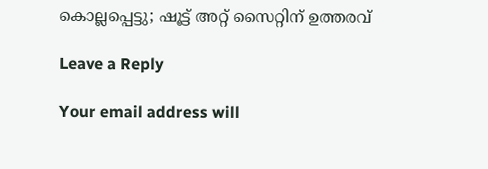കൊല്ലപ്പെട്ടു; ഷൂട്ട് അറ്റ് സൈറ്റിന് ഉത്തരവ്

Leave a Reply

Your email address will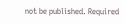not be published. Required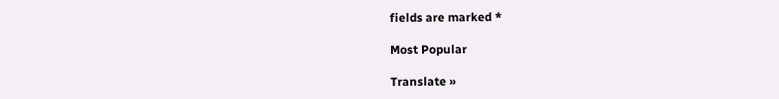fields are marked *

Most Popular

Translate »